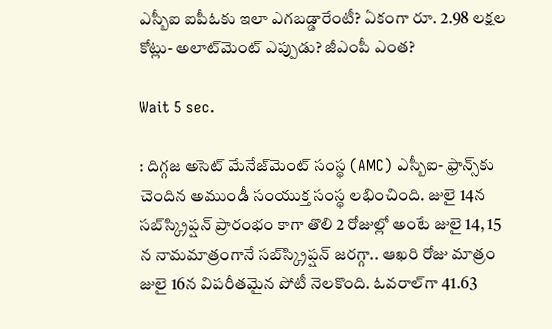ఎస్బీఐ ఐపీఓకు ఇలా ఎగబడ్డారేంటీ? ఏకంగా రూ. 2.98 లక్షల కోట్లు- అలాట్‌మెంట్ ఎప్పుడు? జీఎంపీ ఎంత?

Wait 5 sec.

: దిగ్గజ అసెట్ మేనేజ్‌మెంట్ సంస్థ (AMC) ఎస్బీఐ- ఫ్రాన్స్‌కు చెందిన అముండీ సంయుక్త సంస్థ లభించింది. జులై 14న సబ్‌స్క్రిప్షన్ ప్రారంభం కాగా తొలి 2 రోజుల్లో అంటే జులై 14, 15 న నామమాత్రంగానే సబ్‌స్క్రిప్షన్ జరగ్గా.. ఆఖరి రోజు మాత్రం జులై 16న విపరీతమైన పోటీ నెలకొంది. ఓవరాల్‌గా 41.63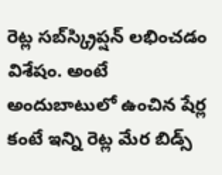రెట్ల సబ్‌స్క్రిప్షన్ లభించడం విశేషం. అంటే అందుబాటులో ఉంచిన షేర్ల కంటే ఇన్ని రెట్ల మేర బిడ్స్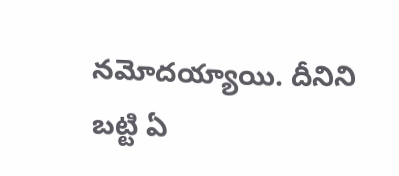నమోదయ్యాయి. దీనిని బట్టి ఏ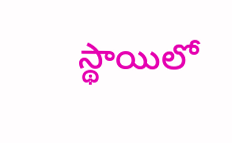స్థాయిలో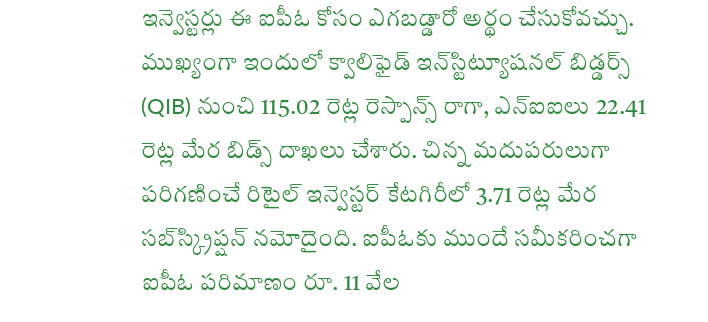ఇన్వెస్టర్లు ఈ ఐపీఓ కోసం ఎగబడ్డారో అర్థం చేసుకోవచ్చు. ముఖ్యంగా ఇందులో క్వాలిఫైడ్ ఇన్‌స్టిట్యూషనల్ బిడ్డర్స్ (QIB) నుంచి 115.02 రెట్ల రెస్పాన్స్ రాగా, ఎన్ఐఐలు 22.41 రెట్ల మేర బిడ్స్ దాఖలు చేశారు. చిన్న మదుపరులుగా పరిగణించే రిటైల్ ఇన్వెస్టర్ కేటగిరీలో 3.71 రెట్ల మేర సబ్‌స్క్రిప్షన్ నమోదైంది. ఐపీఓకు ముందే సమీకరించగా ఐపీఓ పరిమాణం రూ. 11 వేల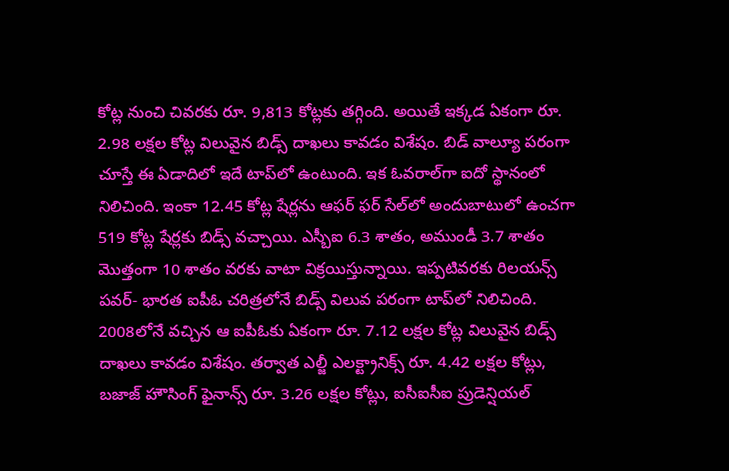కోట్ల నుంచి చివరకు రూ. 9,813 కోట్లకు తగ్గింది. అయితే ఇక్కడ ఏకంగా రూ. 2.98 లక్షల కోట్ల విలువైన బిడ్స్ దాఖలు కావడం విశేషం. బిడ్ వాల్యూ పరంగా చూస్తే ఈ ఏడాదిలో ఇదే టాప్‌లో ఉంటుంది. ఇక ఓవరాల్‌గా ఐదో స్థానంలో నిలిచింది. ఇంకా 12.45 కోట్ల షేర్లను ఆఫర్ ఫర్ సేల్‌లో అందుబాటులో ఉంచగా 519 కోట్ల షేర్లకు బిడ్స్ వచ్చాయి. ఎస్బీఐ 6.3 శాతం, అముండీ 3.7 శాతం మొత్తంగా 10 శాతం వరకు వాటా విక్రయిస్తున్నాయి. ఇప్పటివరకు రిలయన్స్ పవర్- భారత ఐపీఓ చరిత్రలోనే బిడ్స్ విలువ పరంగా టాప్‌లో నిలిచింది. 2008లోనే వచ్చిన ఆ ఐపీఓకు ఏకంగా రూ. 7.12 లక్షల కోట్ల విలువైన బిడ్స్ దాఖలు కావడం విశేషం. తర్వాత ఎల్జీ ఎలక్ట్రానిక్స్ రూ. 4.42 లక్షల కోట్లు, బజాజ్ హౌసింగ్ ఫైనాన్స్ రూ. 3.26 లక్షల కోట్లు, ఐసీఐసీఐ ప్రుడెన్షియల్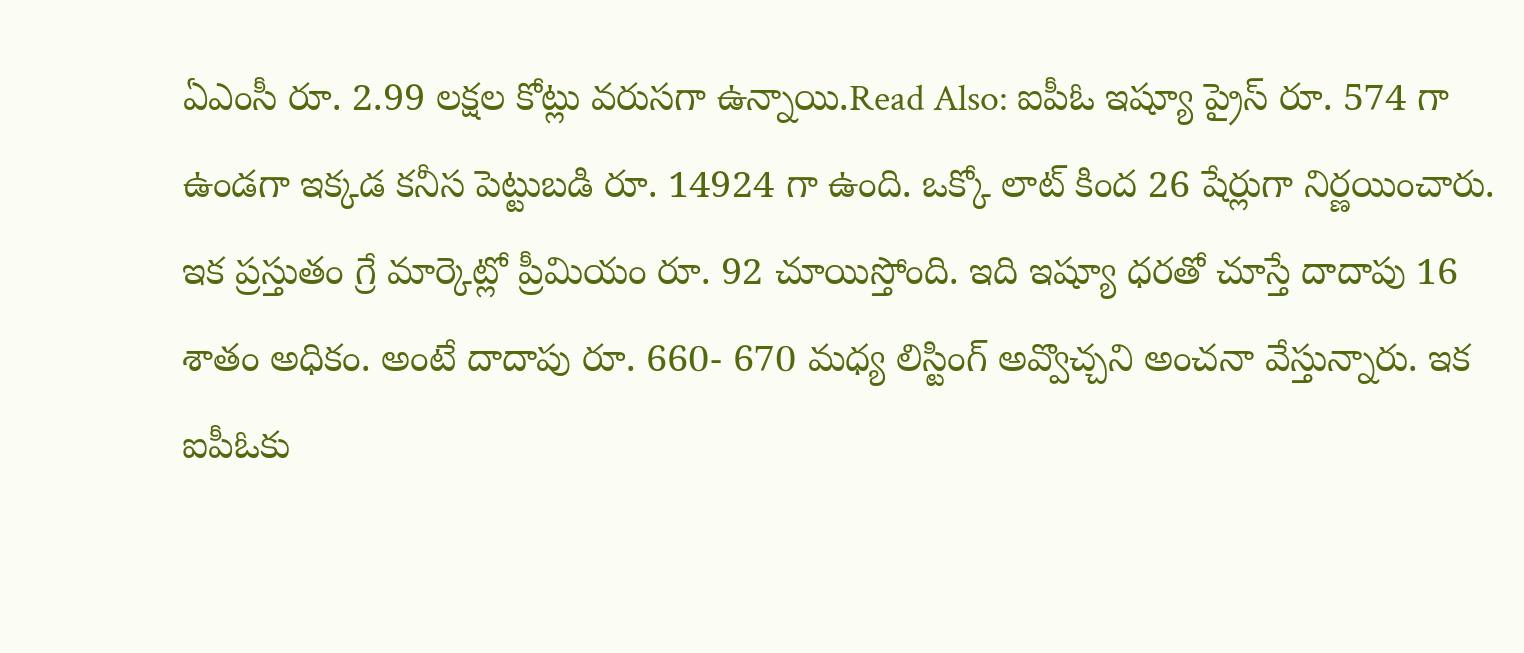ఏఎంసీ రూ. 2.99 లక్షల కోట్లు వరుసగా ఉన్నాయి.Read Also: ఐపీఓ ఇష్యూ ప్రైస్ రూ. 574 గా ఉండగా ఇక్కడ కనీస పెట్టుబడి రూ. 14924 గా ఉంది. ఒక్కో లాట్ కింద 26 షేర్లుగా నిర్ణయించారు. ఇక ప్రస్తుతం గ్రే మార్కెట్లో ప్రీమియం రూ. 92 చూయిస్తోంది. ఇది ఇష్యూ ధరతో చూస్తే దాదాపు 16 శాతం అధికం. అంటే దాదాపు రూ. 660- 670 మధ్య లిస్టింగ్ అవ్వొచ్చని అంచనా వేస్తున్నారు. ఇక ఐపీఓకు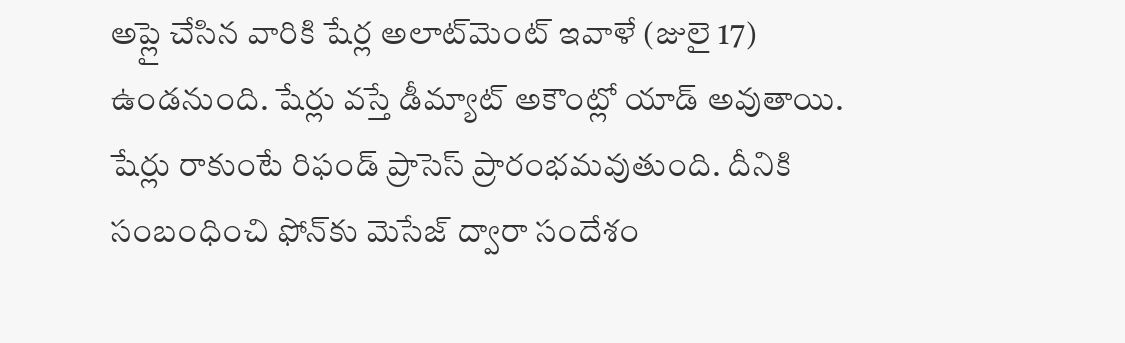అప్లై చేసిన వారికి షేర్ల అలాట్‌మెంట్ ఇవాళే (జులై 17) ఉండనుంది. షేర్లు వస్తే డీమ్యాట్ అకౌంట్లో యాడ్ అవుతాయి. షేర్లు రాకుంటే రిఫండ్ ప్రాసెస్ ప్రారంభమవుతుంది. దీనికి సంబంధించి ఫోన్‌కు మెసేజ్ ద్వారా సందేశం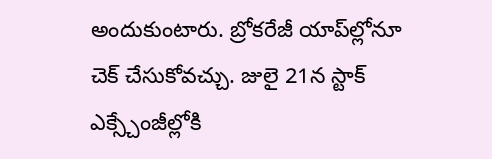అందుకుంటారు. బ్రోకరేజీ యాప్‌ల్లోనూ చెక్ చేసుకోవచ్చు. జులై 21న స్టాక్ ఎక్స్చేంజీల్లోకి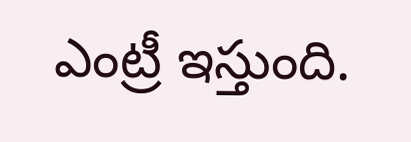ఎంట్రీ ఇస్తుంది.